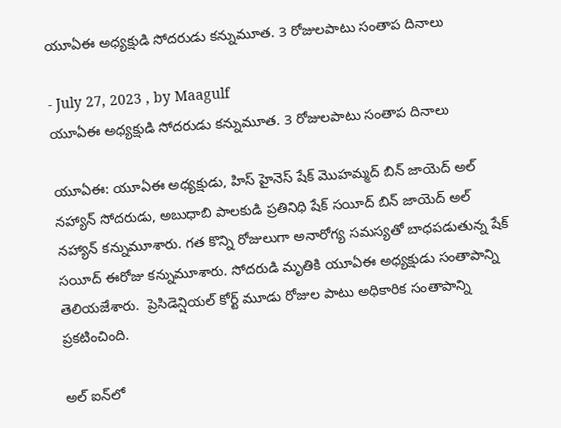యూఏఈ అధ్యక్షుడి సోదరుడు కన్నుమూత. 3 రోజులపాటు సంతాప దినాలు

- July 27, 2023 , by Maagulf
యూఏఈ అధ్యక్షుడి సోదరుడు కన్నుమూత. 3 రోజులపాటు సంతాప దినాలు

యూఏఈ: యూఏఈ అధ్యక్షుడు, హిస్ హైనెస్ షేక్ మొహమ్మద్ బిన్ జాయెద్ అల్ నహ్యాన్ సోదరుడు, అబుధాబి పాలకుడి ప్రతినిధి షేక్ సయీద్ బిన్ జాయెద్ అల్ నహ్యాన్‌ కన్నుమూశారు. గత కొన్ని రోజులుగా అనారోగ్య సమస్యతో బాధపడుతున్న షేక్ సయీద్ ఈరోజు కన్నుమూశారు. సోదరుడి మృతికి యూఏఈ అధ్యక్షుడు సంతాపాన్ని తెలియజేశారు.  ప్రెసిడెన్షియల్ కోర్ట్ మూడు రోజుల పాటు అధికారిక సంతాపాన్ని ప్రకటించింది.

అల్ ఐన్‌లో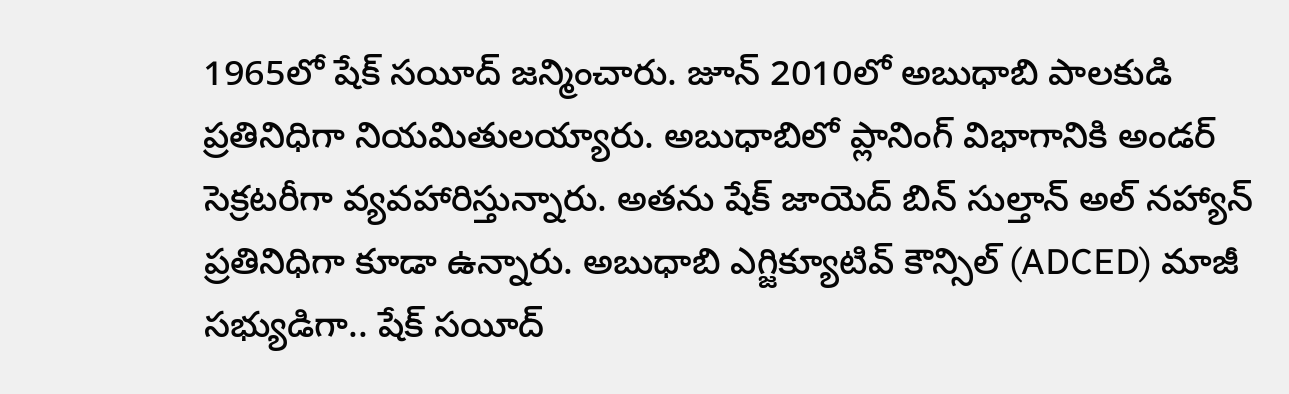1965లో షేక్ సయీద్ జన్మించారు. జూన్ 2010లో అబుధాబి పాలకుడి ప్రతినిధిగా నియమితులయ్యారు. అబుధాబిలో ప్లానింగ్ విభాగానికి అండర్ సెక్రటరీగా వ్యవహారిస్తున్నారు. అతను షేక్ జాయెద్ బిన్ సుల్తాన్ అల్ నహ్యాన్ ప్రతినిధిగా కూడా ఉన్నారు. అబుధాబి ఎగ్జిక్యూటివ్ కౌన్సిల్ (ADCED) మాజీ సభ్యుడిగా.. షేక్ సయీద్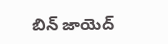బిన్ జాయెద్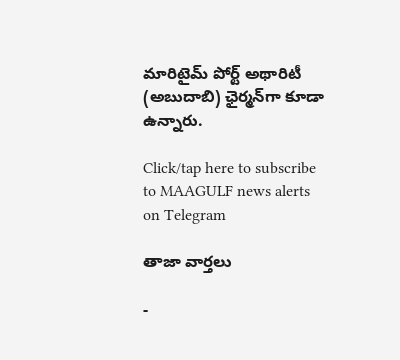మారిటైమ్ పోర్ట్ అథారిటీ (అబుదాబి) ఛైర్మన్‌గా కూడా ఉన్నారు.

Click/tap here to subscribe to MAAGULF news alerts on Telegram

తాజా వార్తలు

-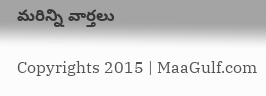మరిన్ని వార్తలు

Copyrights 2015 | MaaGulf.com